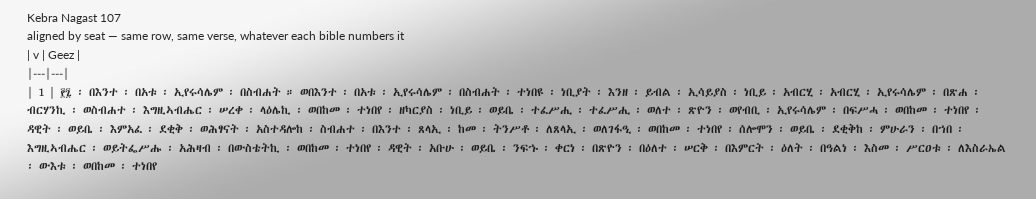Kebra Nagast 107
aligned by seat — same row, same verse, whatever each bible numbers it
| v | Geez |
|---|---|
| 1 | ፻፯ ፡ በእንተ ፡ በአቱ ፡ ኢየሩሳሌም ፡ በስብሐት ። ወበእንተ ፡ በአቱ ፡ ኢየሩሳሌም ፡ በስብሐት ፡ ተነበዩ ፡ ነቢያት ፡ እንዘ ፡ ይብል ፡ ኢሳይያስ ፡ ነቢይ ፡ አብርሂ ፡ አብርሂ ፡ ኢየሩሳሌም ፡ በጽሐ ፡ ብርሃንኪ ፡ ወስብሐተ ፡ እግዚኣብሔር ፡ ሠረቀ ፡ ላዕሌኪ ፡ ወበከመ ፡ ተነበየ ፡ ዘካርያስ ፡ ነቢይ ፡ ወይቤ ፡ ተፈሥሒ ፡ ተፈሥሒ ፡ ወለተ ፡ ጽዮን ፡ ወየብቢ ፡ ኢየሩሳሌም ፡ በፍሥሓ ፡ ወበከመ ፡ ተነበየ ፡ ዳዊት ፡ ወይቤ ፡ እምአፈ ፡ ደቂቅ ፡ ወሕፃናት ፡ አስተዳሎከ ፡ ስብሐተ ፡ በእንተ ፡ ጸላኢ ፡ ከመ ፡ ትንሥቶ ፡ ለጸላኢ ፡ ወለገፋዒ ፡ ወበከመ ፡ ተነበየ ፡ ሰሎሞን ፡ ወይቤ ፡ ደቂቅከ ፡ ምሁራን ፡ በኀበ ፡ እግዚኣብሔር ፡ ወይትፌሥሑ ፡ አሕዛብ ፡ በውስቴትኪ ፡ ወበከመ ፡ ተነበየ ፡ ዳዊት ፡ አቡሁ ፡ ወይቤ ፡ ንፍኁ ፡ ቀርነ ፡ በጽዮን ፡ በዕለተ ፡ ሠርቅ ፡ በእምርት ፡ ዕለት ፡ በዓልነ ፡ እስመ ፡ ሥርዐቱ ፡ ለእስራኤል ፡ ውእቱ ፡ ወበከመ ፡ ተነበየ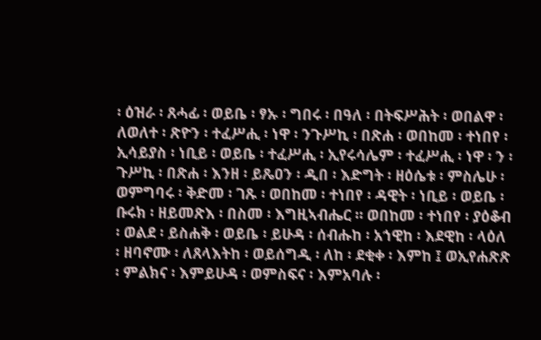፡ ዕዝራ ፡ ጸሓፊ ፡ ወይቤ ፡ ፃኡ ፡ ግበሩ ፡ በዓለ ፡ በትፍሥሕት ፡ ወበልዋ ፡ ለወለተ ፡ ጽዮን ፡ ተፈሥሒ ፡ ነዋ ፡ ንጉሥኪ ፡ በጽሐ ፡ ወበከመ ፡ ተነበየ ፡ ኢሳይያስ ፡ ነቢይ ፡ ወይቤ ፡ ተፈሥሒ ፡ ኢየሩሳሌም ፡ ተፈሥሒ ፡ ነዋ ፡ ን ፡ ጉሥኪ ፡ በጽሐ ፡ እንዘ ፡ ይጼዐን ፡ ዲበ ፡ እድግት ፡ ዘዕሴቱ ፡ ምስሌሁ ፡ ወምግባሩ ፡ ቅድመ ፡ ገጹ ፡ ወበከመ ፡ ተነበየ ፡ ዳዊት ፡ ነቢይ ፡ ወይቤ ፡ ቡሩክ ፡ ዘይመጽእ ፡ በስመ ፡ እግዚኣብሔር ። ወበከመ ፡ ተነበየ ፡ ያዕቆብ ፡ ወልደ ፡ ይስሐቅ ፡ ወይቤ ፡ ይሁዳ ፡ ሰብሑከ ፡ አኀዊከ ፡ እደዊከ ፡ ላዕለ ፡ ዘባኖሙ ፡ ለጸላእትከ ፡ ወይሰግዲ ፡ ለከ ፡ ደቂቀ ፡ እምከ ፤ ወኢየሐጽጽ ፡ ምልክና ፡ እምይሁዳ ፡ ወምስፍና ፡ እምአባሉ ፡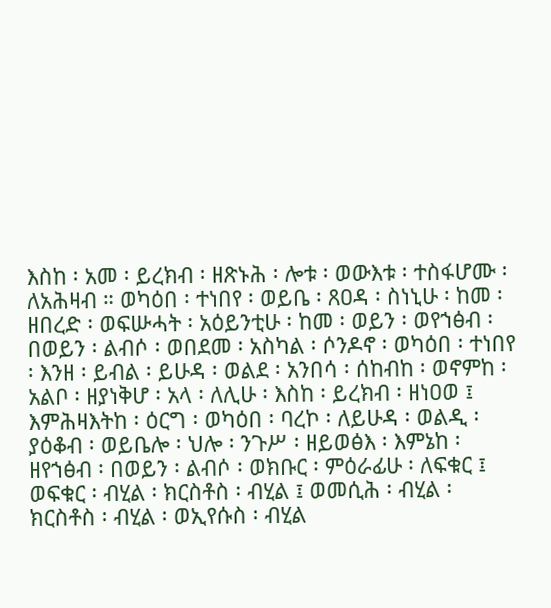እስከ ፡ አመ ፡ ይረክብ ፡ ዘጽኑሕ ፡ ሎቱ ፡ ወውእቱ ፡ ተስፋሆሙ ፡ ለአሕዛብ ። ወካዕበ ፡ ተነበየ ፡ ወይቤ ፡ ጸዐዳ ፡ ስነኒሁ ፡ ከመ ፡ ዘበረድ ፡ ወፍሡሓት ፡ አዕይንቲሁ ፡ ከመ ፡ ወይን ፡ ወየኀፅብ ፡ በወይን ፡ ልብሶ ፡ ወበደመ ፡ አስካል ፡ ሶንዶኖ ፡ ወካዕበ ፡ ተነበየ ፡ እንዘ ፡ ይብል ፡ ይሁዳ ፡ ወልደ ፡ አንበሳ ፡ ሰከብከ ፡ ወኖምከ ፡ አልቦ ፡ ዘያነቅሆ ፡ አላ ፡ ለሊሁ ፡ እስከ ፡ ይረክብ ፡ ዘነዐወ ፤ እምሕዛእትከ ፡ ዕርግ ፡ ወካዕበ ፡ ባረኮ ፡ ለይሁዳ ፡ ወልዲ ፡ ያዕቆብ ፡ ወይቤሎ ፡ ህሎ ፡ ንጉሥ ፡ ዘይወፅእ ፡ እምኔከ ፡ ዘየኀፅብ ፡ በወይን ፡ ልብሶ ፡ ወክቡር ፡ ምዕራፊሁ ፡ ለፍቁር ፤ ወፍቁር ፡ ብሂል ፡ ክርስቶስ ፡ ብሂል ፤ ወመሲሕ ፡ ብሂል ፡ ክርስቶስ ፡ ብሂል ፡ ወኢየሱስ ፡ ብሂል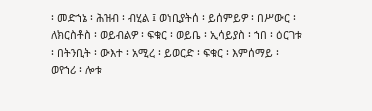፡ መድኀኔ ፡ ሕዝብ ፡ ብሂል ፤ ወነቢያትሰ ፡ ይሰምይዎ ፡ በሥውር ፡ ለክርስቶስ ፡ ወይብልዎ ፡ ፍቁር ፡ ወይቤ ፡ ኢሳይያስ ፡ ኀበ ፡ ዕርገቱ ፡ በትንቢት ፡ ውእተ ፡ አሚረ ፡ ይወርድ ፡ ፍቁር ፡ እምሰማይ ፡ ወየኀሪ ፡ ሎቱ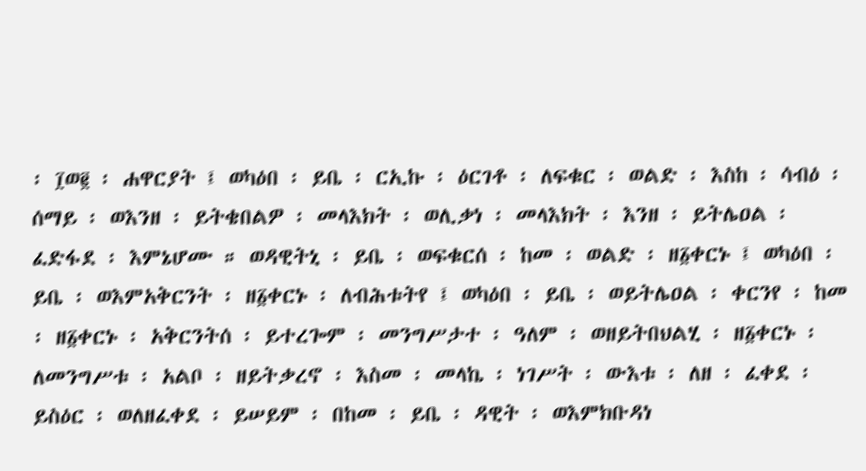፡ ፲ወ፪ ፡ ሐዋርያት ፤ ወካዕበ ፡ ይቤ ፡ ርኢኩ ፡ ዕርገቶ ፡ ለፍቁር ፡ ወልድ ፡ እስከ ፡ ሳብዕ ፡ ሰማይ ፡ ወእንዘ ፡ ይትቄበልዎ ፡ መላእክት ፡ ወሊቃነ ፡ መላእክት ፡ እንዘ ፡ ይትሌዐል ፡ ፈድፋደ ፡ እምኔሆሙ ። ወዳዊትኒ ፡ ይቤ ፡ ወፍቁርሰ ፡ ከመ ፡ ወልድ ፡ ዘ፩ቀርኑ ፤ ወካዕበ ፡ ይቤ ፡ ወእምአቅርንት ፡ ዘ፩ቀርኑ ፡ ለብሕቱትየ ፤ ወካዕበ ፡ ይቤ ፡ ወይትሌዐል ፡ ቀርንየ ፡ ከመ ፡ ዘ፩ቀርኑ ፡ አቅርንትሰ ፡ ይተረጐም ፡ መንግሥታተ ፡ ዓለም ፡ ወዘይትበህልሂ ፡ ዘ፩ቀርኑ ፡ ለመንግሥቱ ፡ አልቦ ፡ ዘይትቃረኖ ፡ እስመ ፡ መላኬ ፡ ነገሥት ፡ ውእቱ ፡ ለዘ ፡ ፈቀደ ፡ ይስዕር ፡ ወለዘፈቀደ ፡ ይሠይም ፡ በከመ ፡ ይቤ ፡ ዳዊት ፡ ወእምክቡዳነ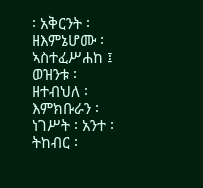፡ አቅርንት ፡ ዘእምኔሆሙ ፡ ኣስተፈሥሐከ ፤ ወዝንቱ ፡ ዘተብህለ ፡ እምክቡራን ፡ ነገሥት ፡ አንተ ፡ ትከብር ፡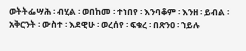ወትትፌሣሕ ፡ ብሂል ፡ ወበከመ ፡ ተነበየ ፡ እንባቆም ፡ እንዘ ፡ ይብል ፡ አቅርንት ፡ ውስተ ፡ እደዊሁ ፡ ወረሰየ ፡ ፍቁረ ፡ በጽንዐ ፡ ኀይሉ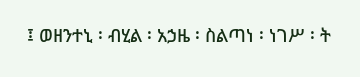፤ ወዘንተኒ ፡ ብሂል ፡ አኃዜ ፡ ስልጣነ ፡ ነገሥ ፡ ት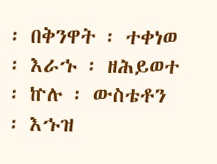፡ በቅንዋት ፡ ተቀነወ ፡ እራኁ ፡ ዘሕይወተ ፡ ኵሉ ፡ ውስቴቶን ፡ እኁዝ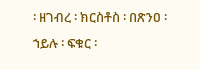፡ ዘገብረ ፡ ክርስቶስ ፡ በጽንዐ ፡ ኀይሉ ፡ ፍቁር ፡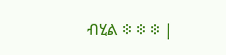ብሂል ፨ ፨ ፨ |